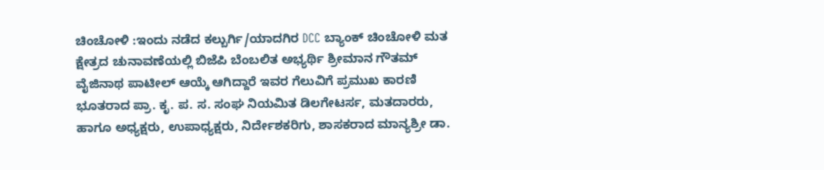ಚಿಂಚೋಳಿ :ಇಂದು ನಡೆದ ಕಲ್ಬುರ್ಗಿ/ಯಾದಗಿರ DCC ಬ್ಯಾಂಕ್ ಚಿಂಚೋಳಿ ಮತ ಕ್ಷೇತ್ರದ ಚುನಾವಣೆಯಲ್ಲಿ ಬಿಜೆಪಿ ಬೆಂಬಲಿತ ಅಭ್ಯರ್ಥಿ ಶ್ರೀಮಾನ ಗೌತಮ್ ವೈಜಿನಾಥ ಪಾಟೀಲ್ ಆಯ್ಕೆ ಆಗಿದ್ದಾರೆ ಇವರ ಗೆಲುವಿಗೆ ಪ್ರಮುಖ ಕಾರಣಿ ಭೂತರಾದ ಪ್ರಾ. ಕೃ. ಪ. ಸ. ಸಂಘ ನಿಯಮಿತ ಡಿಲಗೇಟರ್ಸ, ಮತದಾರರು, ಹಾಗೂ ಅಧ್ಯಕ್ಷರು, ಉಪಾಧ್ಯಕ್ಷರು, ನಿರ್ದೇಶಕರಿಗು, ಶಾಸಕರಾದ ಮಾನ್ಯಶ್ರೀ ಡಾ.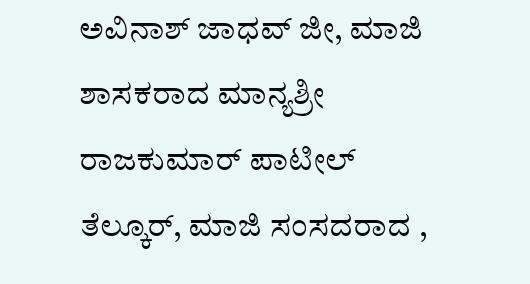ಅವಿನಾಶ್ ಜಾಧವ್ ಜೀ, ಮಾಜಿ ಶಾಸಕರಾದ ಮಾನ್ಯಶ್ರೀ ರಾಜಕುಮಾರ್ ಪಾಟೀಲ್ ತೆಲ್ಕೂರ್, ಮಾಜಿ ಸಂಸದರಾದ ,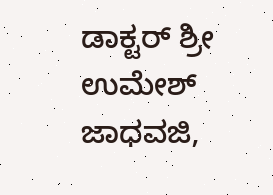ಡಾಕ್ಟರ್ ಶ್ರೀ ಉಮೇಶ್ ಜಾಧವಜಿ,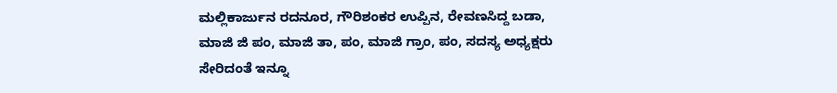ಮಲ್ಲಿಕಾರ್ಜುನ ರದನೂರ, ಗೌರಿಶಂಕರ ಉಪ್ಪಿನ, ರೇವಣಸಿದ್ದ ಬಡಾ, ಮಾಜಿ ಜಿ ಪಂ, ಮಾಜಿ ತಾ, ಪಂ, ಮಾಜಿ ಗ್ರಾಂ, ಪಂ, ಸದಸ್ಯ ಅಧ್ಯಕ್ಷರು ಸೇರಿದಂತೆ ಇನ್ನೂ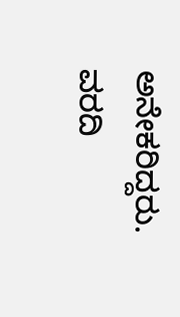ಅನೇಕರಿದ್ದರು.
ವರದಿ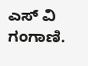ಎಸ್ ವಿ ಗಂಗಾಣಿ.